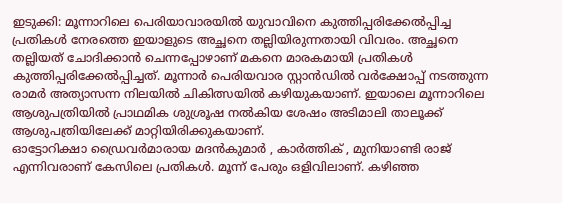ഇടുക്കി: മൂന്നാറിലെ പെരിയാവാരയിൽ യുവാവിനെ കുത്തിപ്പരിക്കേൽപ്പിച്ച പ്രതികൾ നേരത്തെ ഇയാളുടെ അച്ഛനെ തല്ലിയിരുന്നതായി വിവരം. അച്ഛനെ തല്ലിയത് ചോദിക്കാൻ ചെന്നപ്പോഴാണ് മകനെ മാരകമായി പ്രതികൾ കുത്തിപ്പരിക്കേൽപ്പിച്ചത്. മൂന്നാർ പെരിയവാര സ്റ്റാൻഡിൽ വർക്ഷോപ്പ് നടത്തുന്ന രാമർ അത്യാസന്ന നിലയിൽ ചികിത്സയിൽ കഴിയുകയാണ്. ഇയാലെ മൂന്നാറിലെ ആശുപത്രിയിൽ പ്രാഥമിക ശുശ്രൂഷ നൽകിയ ശേഷം അടിമാലി താലൂക്ക് ആശുപത്രിയിലേക്ക് മാറ്റിയിരിക്കുകയാണ്.
ഓട്ടോറിക്ഷാ ഡ്രൈവർമാരായ മദൻകുമാർ , കാർത്തിക് , മുനിയാണ്ടി രാജ് എന്നിവരാണ് കേസിലെ പ്രതികൾ. മൂന്ന് പേരും ഒളിവിലാണ്. കഴിഞ്ഞ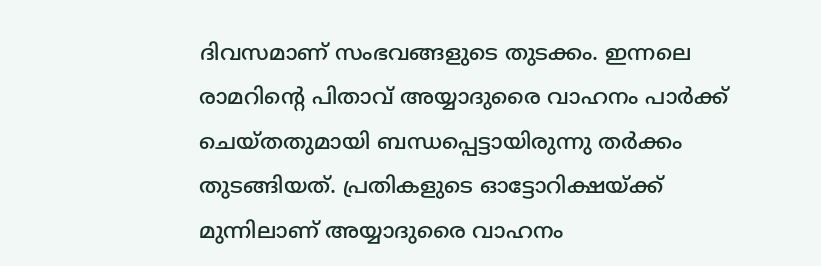ദിവസമാണ് സംഭവങ്ങളുടെ തുടക്കം. ഇന്നലെ രാമറിന്റെ പിതാവ് അയ്യാദുരൈ വാഹനം പാർക്ക് ചെയ്തതുമായി ബന്ധപ്പെട്ടായിരുന്നു തർക്കം തുടങ്ങിയത്. പ്രതികളുടെ ഓട്ടോറിക്ഷയ്ക്ക് മുന്നിലാണ് അയ്യാദുരൈ വാഹനം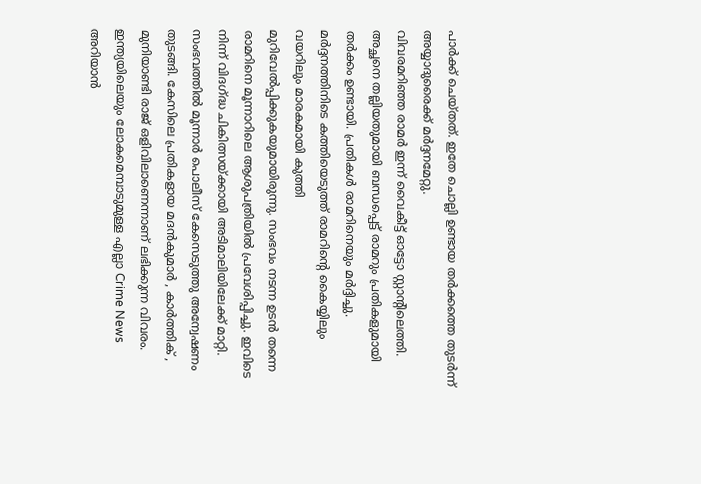പാർക്ക് ചെയ്തത്. ഇതേ ചൊല്ലി ഉണ്ടായ തർക്കത്തെ തുടർന്ന് അയ്യാദുരൈക്ക് മർദ്ദനമേറ്റു.
വിവരമറിഞ്ഞ രാമർ ഇന്ന് വൈകീട്ട് ഓട്ടോ സ്റ്റാന്റിലെത്തി. അച്ഛനെ തല്ലിയതുമായി ബന്ധപ്പെട്ട് രാമറും പ്രതികളുമായി തർക്കം ഉണ്ടായി. പ്രതികൾ രാമറിനെയും മർദ്ദിച്ചു. മർദ്ദനത്തിനിടെ കത്തിയെടുത്ത് രാമറിന്റെ കൈയ്യിലും വയറിലും മാരകമായി കുത്തി മുറിവേൽപ്പിക്കുകയുമായിരുന്നു. സംഭവം നടന്ന ഉടൻ തന്നെ രാമറിനെ മൂന്നാറിലെ ആശുപത്രിയിൽ പ്രവേശിപ്പിച്ചു. ഇവിടെ നിന്ന് വിദഗ്ദ്ധ ചികിത്സയ്ക്കായി അടിമാലിയിലേക്ക് മാറ്റി. സംഭവത്തിൽ മൂന്നാർ പൊലീസ് കേസെടുത്തു അന്വേഷണം തുടങ്ങി. കേസിലെ പ്രതികളായ മദൻകുമാർ , കാർത്തിക് , മുനിയാണ്ടി രാജ് ഒളിവിലാണെന്നാണ് ലഭിക്കുന്ന വിവരം.
ഇന്ത്യയിലെയും ലോകമെമ്പാടുമുള്ള എല്ലാ Crime News അറിയാൻ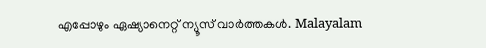എപ്പോഴും ഏഷ്യാനെറ്റ് ന്യൂസ് വാർത്തകൾ. Malayalam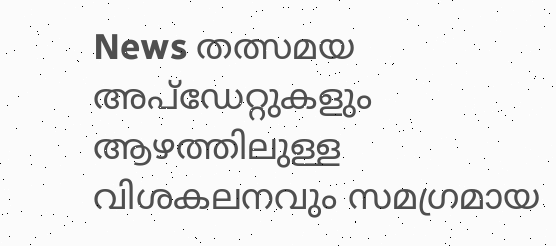News തത്സമയ അപ്ഡേറ്റുകളും ആഴത്തിലുള്ള വിശകലനവും സമഗ്രമായ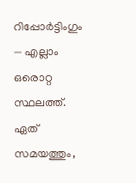റിപ്പോർട്ടിംഗും — എല്ലാം ഒരൊറ്റ സ്ഥലത്ത്. ഏത് സമയത്തും,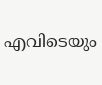എവിടെയും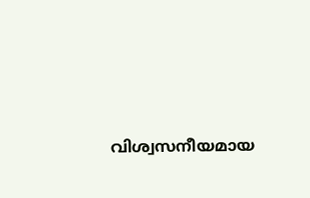വിശ്വസനീയമായ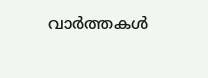വാർത്തകൾ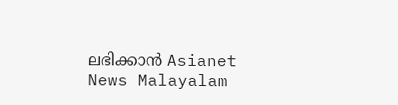ലഭിക്കാൻ Asianet News Malayalam